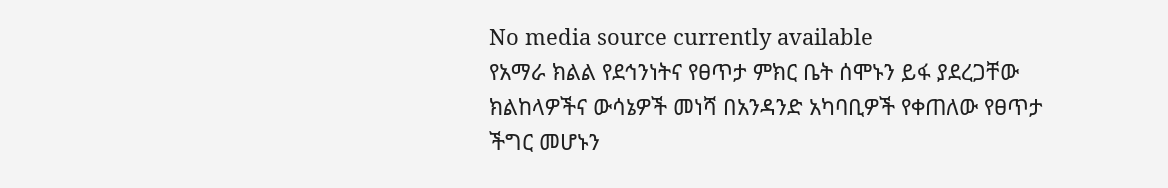No media source currently available
የአማራ ክልል የደኅንነትና የፀጥታ ምክር ቤት ሰሞኑን ይፋ ያደረጋቸው ክልከላዎችና ውሳኔዎች መነሻ በአንዳንድ አካባቢዎች የቀጠለው የፀጥታ ችግር መሆኑን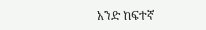አንድ ከፍተኛ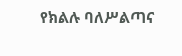የክልሉ ባለሥልጣና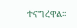ተናግረዋል፡፡